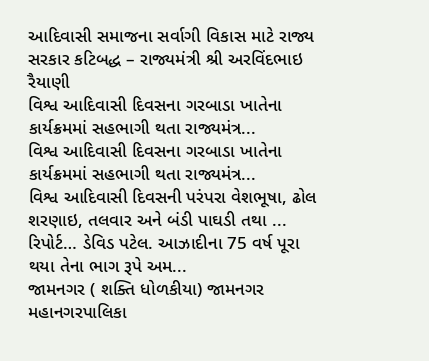આદિવાસી સમાજના સર્વાગી વિકાસ માટે રાજ્ય સરકાર કટિબદ્ધ – રાજ્યમંત્રી શ્રી અરવિંદભાઇ રૈયાણી
વિશ્વ આદિવાસી દિવસના ગરબાડા ખાતેના કાર્યક્રમમાં સહભાગી થતા રાજ્યમંત્ર...
વિશ્વ આદિવાસી દિવસના ગરબાડા ખાતેના કાર્યક્રમમાં સહભાગી થતા રાજ્યમંત્ર...
વિશ્વ આદિવાસી દિવસની પરંપરા વેશભૂષા, ઢોલ શરણાઇ, તલવાર અને બંડી પાઘડી તથા ...
રિપોર્ટ… ડેવિડ પટેલ. આઝાદીના 75 વર્ષ પૂરા થયા તેના ભાગ રૂપે અમ...
જામનગર ( શક્તિ ધોળકીયા) જામનગર મહાનગરપાલિકા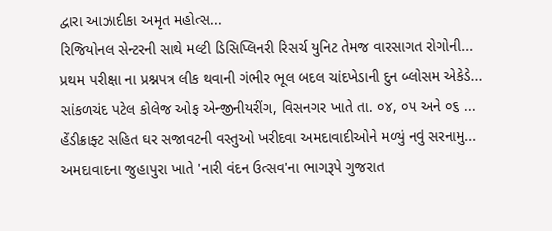દ્વારા આઝાદીકા અમૃત મહોત્સ...
રિજિયોનલ સેન્ટરની સાથે મલ્ટી ડિસિપ્લિનરી રિસર્ચ યુનિટ તેમજ વારસાગત રોગોની...
પ્રથમ પરીક્ષા ના પ્રશ્નપત્ર લીક થવાની ગંભીર ભૂલ બદલ ચાંદખેડાની દુન બ્લોસમ એકેડે...
સાંકળચંદ પટેલ કોલેજ ઓફ એન્જીનીયરીંગ, વિસનગર ખાતે તા. ૦૪, ૦૫ અને ૦૬ ...
હેંડીક્રાફ્ટ સહિત ઘર સજાવટની વસ્તુઓ ખરીદવા અમદાવાદીઓને મળ્યું નવું સરનામુ...
અમદાવાદના જુહાપુરા ખાતે 'નારી વંદન ઉત્સવ'ના ભાગરૂપે ગુજરાત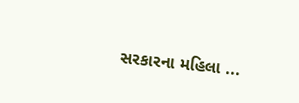સરકારના મહિલા ...